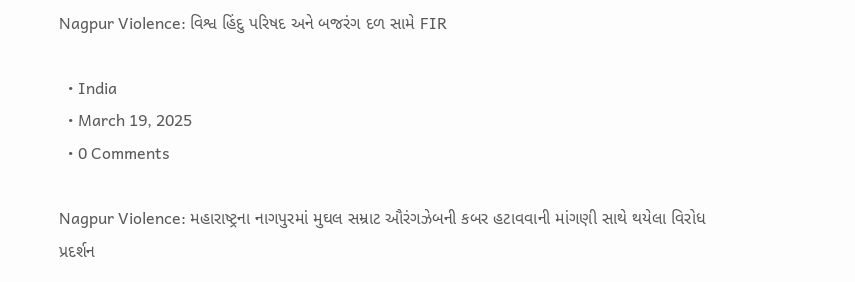Nagpur Violence: વિશ્વ હિંદુ પરિષદ અને બજરંગ દળ સામે FIR

  • India
  • March 19, 2025
  • 0 Comments

Nagpur Violence: મહારાષ્ટ્રના નાગપુરમાં મુઘલ સમ્રાટ ઔરંગઝેબની કબર હટાવવાની માંગણી સાથે થયેલા વિરોધ પ્રદર્શન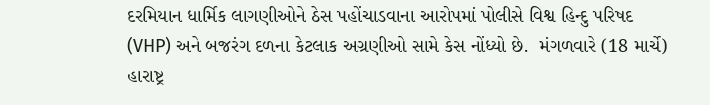દરમિયાન ધાર્મિક લાગણીઓને ઠેસ પહોંચાડવાના આરોપમાં પોલીસે વિશ્વ હિન્દુ પરિષદ (VHP) અને બજરંગ દળના કેટલાક અગ્રણીઓ સામે કેસ નોંધ્યો છે.  મંગળવારે (18 માર્ચે) હારાષ્ટ્ર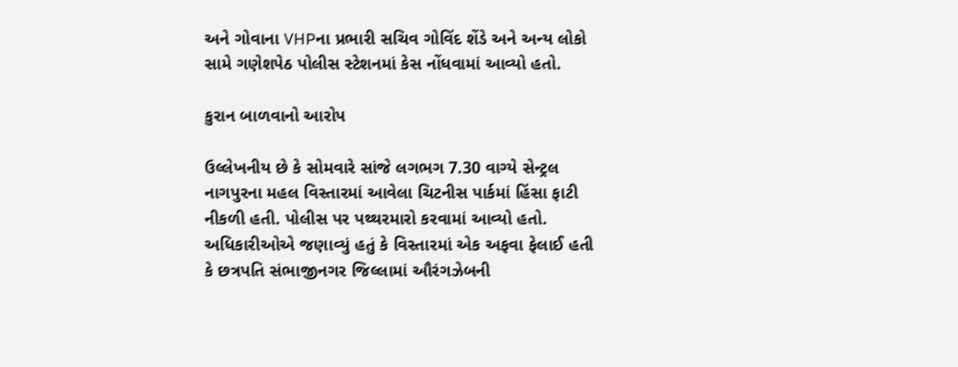અને ગોવાના VHPના પ્રભારી સચિવ ગોવિંદ શેંડે અને અન્ય લોકો સામે ગણેશપેઠ પોલીસ સ્ટેશનમાં કેસ નોંધવામાં આવ્યો હતો.

કુરાન બાળવાનો આરોપ

ઉલ્લેખનીય છે કે સોમવારે સાંજે લગભગ 7.30 વાગ્યે સેન્ટ્રલ નાગપુરના મહલ વિસ્તારમાં આવેલા ચિટનીસ પાર્કમાં હિંસા ફાટી નીકળી હતી. પોલીસ પર પથ્થરમારો કરવામાં આવ્યો હતો. અધિકારીઓએ જણાવ્યું હતું કે વિસ્તારમાં એક અફવા ફેલાઈ હતી કે છત્રપતિ સંભાજીનગર જિલ્લામાં ઔરંગઝેબની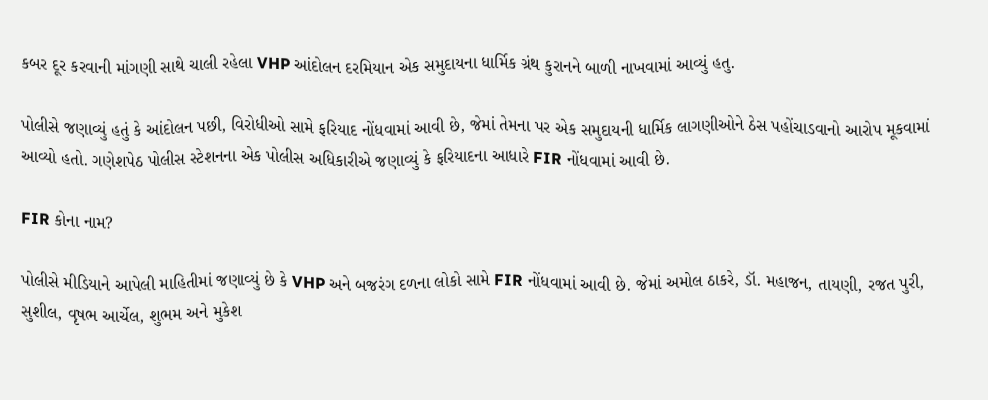કબર દૂર કરવાની માંગણી સાથે ચાલી રહેલા VHP આંદોલન દરમિયાન એક સમુદાયના ધાર્મિક ગ્રંથ કુરાનને બાળી નાખવામાં આવ્યું હતુ.

પોલીસે જણાવ્યું હતું કે આંદોલન પછી, વિરોધીઓ સામે ફરિયાદ નોંધવામાં આવી છે, જેમાં તેમના પર એક સમુદાયની ધાર્મિક લાગણીઓને ઠેસ પહોંચાડવાનો આરોપ મૂકવામાં આવ્યો હતો. ગણેશપેઠ પોલીસ સ્ટેશનના એક પોલીસ અધિકારીએ જણાવ્યું કે ફરિયાદના આધારે FIR નોંધવામાં આવી છે.

FIR કોના નામ?

પોલીસે મીડિયાને આપેલી માહિતીમાં જણાવ્યું છે કે VHP અને બજરંગ દળના લોકો સામે FIR નોંધવામાં આવી છે. જેમાં અમોલ ઠાકરે, ડૉ. મહાજન, તાયણી, રજત પુરી, સુશીલ, વૃષભ આર્ચેલ, શુભમ અને મુકેશ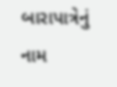બારાપાત્રેનું  નામ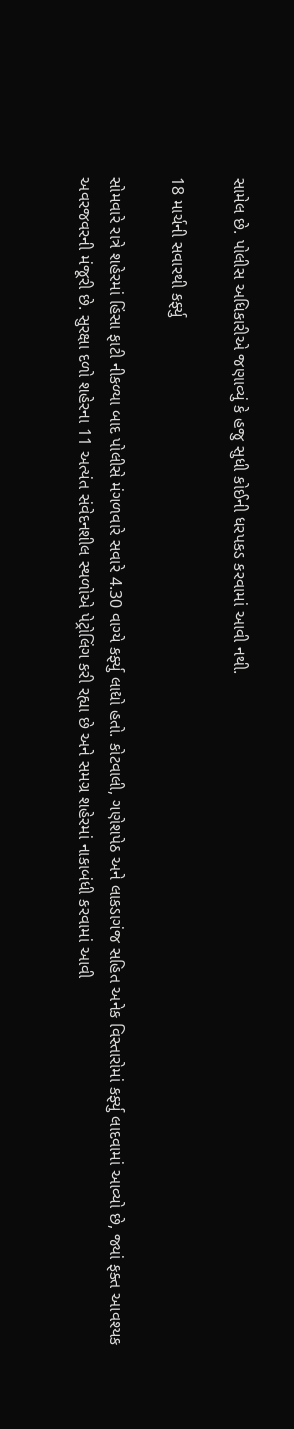સામેલ છે. પોલીસ અધિકારીએ જણાવ્યું કે હજુ સુધી કોઈની ધરપકડ કરવામાં આવી નથી.

18 માર્ચની સવારથી કર્ફ્યુ

સોમવારે રાત્રે શહેરમાં હિંસા ફાટી નીકળ્યા બાદ પોલીસે મંગળવારે સવારે 4.30 વાગ્યે કર્ફ્યુ લાદ્યો હતો. કોટવાલી, ગણેશપેઠ અને લાકડાગંજ સહિત અનેક વિસ્તારોમાં કર્ફ્યુ લાદવામાં આવ્યો છે, જ્યાં ફક્ત આવશ્યક અવરજવરની મંજૂરી છે. સુરક્ષા દળો શહેરના 11 અત્યંત સંવેદનશીલ સ્થળોએ પેટ્રોલિંગ કરી રહ્યા છે અને સમગ્ર શહેરમાં નાકાબંધી કરવામાં આવી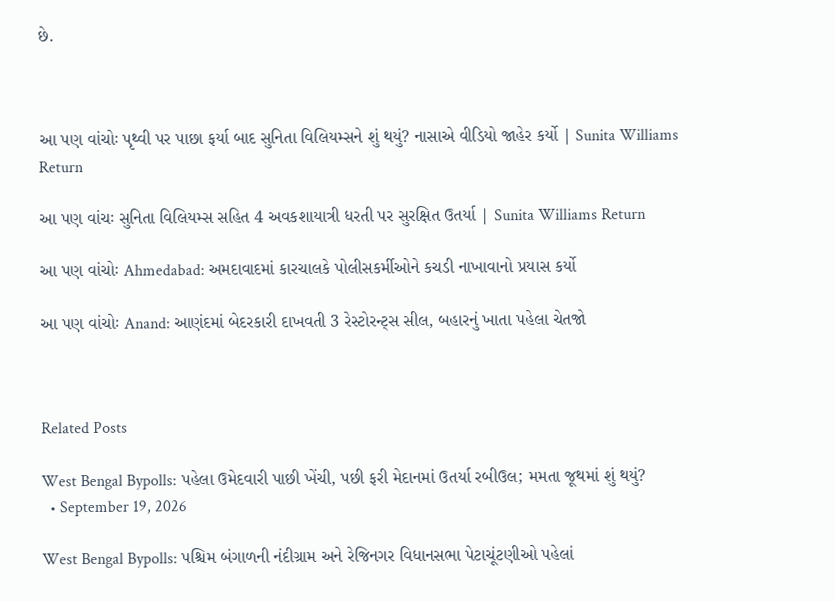છે.



આ પણ વાંચોઃ પૃથ્વી પર પાછા ફર્યા બાદ સુનિતા વિલિયમ્સને શું થયું? નાસાએ વીડિયો જાહેર કર્યો | Sunita Williams Return

આ પણ વાંચઃ સુનિતા વિલિયમ્સ સહિત 4 અવકશાયાત્રી ધરતી પર સુરક્ષિત ઉતર્યા | Sunita Williams Return

આ પણ વાંચોઃ Ahmedabad: અમદાવાદમાં કારચાલકે પોલીસકર્મીઓને કચડી નાખાવાનો પ્રયાસ કર્યો

આ પણ વાંચોઃ Anand: આણંદમાં બેદરકારી દાખવતી 3 રેસ્ટોરન્ટ્સ સીલ, બહારનું ખાતા પહેલા ચેતજો



Related Posts

West Bengal Bypolls: પહેલા ઉમેદવારી પાછી ખેંચી, પછી ફરી મેદાનમાં ઉતર્યા રબીઉલ; મમતા જૂથમાં શું થયું?
  • September 19, 2026

West Bengal Bypolls: પશ્ચિમ બંગાળની નંદીગ્રામ અને રેજિનગર વિધાનસભા પેટાચૂંટણીઓ પહેલાં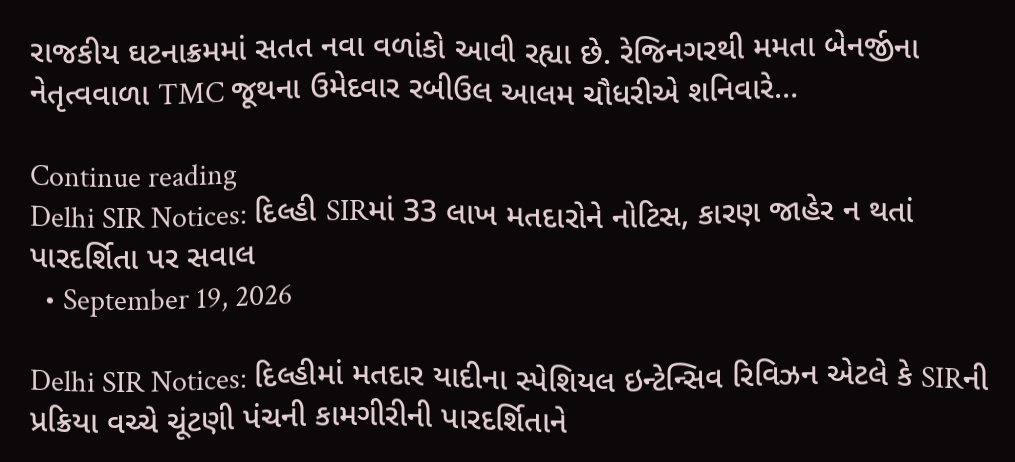રાજકીય ઘટનાક્રમમાં સતત નવા વળાંકો આવી રહ્યા છે. રેજિનગરથી મમતા બેનર્જીના નેતૃત્વવાળા TMC જૂથના ઉમેદવાર રબીઉલ આલમ ચૌધરીએ શનિવારે…

Continue reading
Delhi SIR Notices: દિલ્હી SIRમાં 33 લાખ મતદારોને નોટિસ, કારણ જાહેર ન થતાં પારદર્શિતા પર સવાલ
  • September 19, 2026

Delhi SIR Notices: દિલ્હીમાં મતદાર યાદીના સ્પેશિયલ ઇન્ટેન્સિવ રિવિઝન એટલે કે SIRની પ્રક્રિયા વચ્ચે ચૂંટણી પંચની કામગીરીની પારદર્શિતાને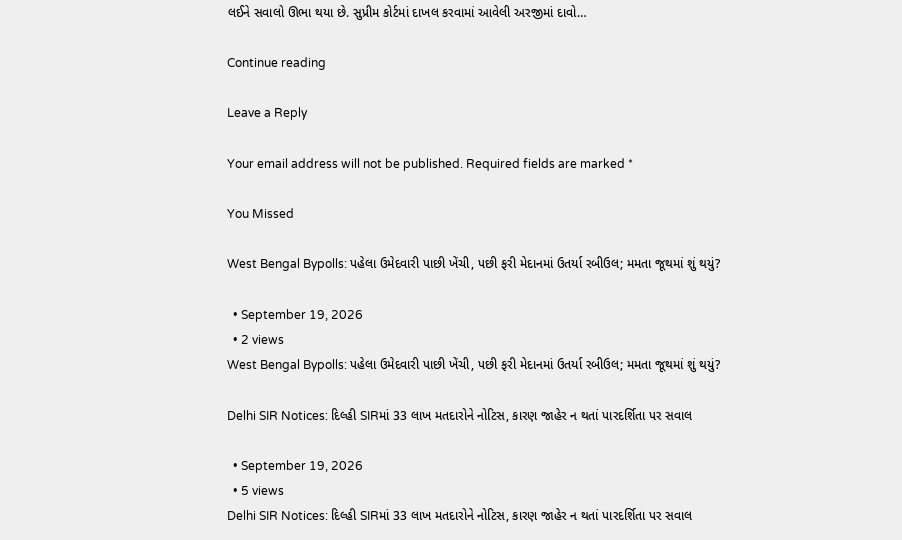લઈને સવાલો ઊભા થયા છે. સુપ્રીમ કોર્ટમાં દાખલ કરવામાં આવેલી અરજીમાં દાવો…

Continue reading

Leave a Reply

Your email address will not be published. Required fields are marked *

You Missed

West Bengal Bypolls: પહેલા ઉમેદવારી પાછી ખેંચી, પછી ફરી મેદાનમાં ઉતર્યા રબીઉલ; મમતા જૂથમાં શું થયું?

  • September 19, 2026
  • 2 views
West Bengal Bypolls: પહેલા ઉમેદવારી પાછી ખેંચી, પછી ફરી મેદાનમાં ઉતર્યા રબીઉલ; મમતા જૂથમાં શું થયું?

Delhi SIR Notices: દિલ્હી SIRમાં 33 લાખ મતદારોને નોટિસ, કારણ જાહેર ન થતાં પારદર્શિતા પર સવાલ

  • September 19, 2026
  • 5 views
Delhi SIR Notices: દિલ્હી SIRમાં 33 લાખ મતદારોને નોટિસ, કારણ જાહેર ન થતાં પારદર્શિતા પર સવાલ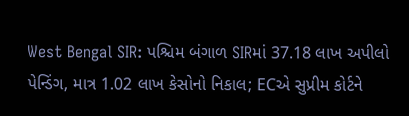West Bengal SIR: પશ્ચિમ બંગાળ SIRમાં 37.18 લાખ અપીલો પેન્ડિંગ, માત્ર 1.02 લાખ કેસોનો નિકાલ; ECએ સુપ્રીમ કોર્ટને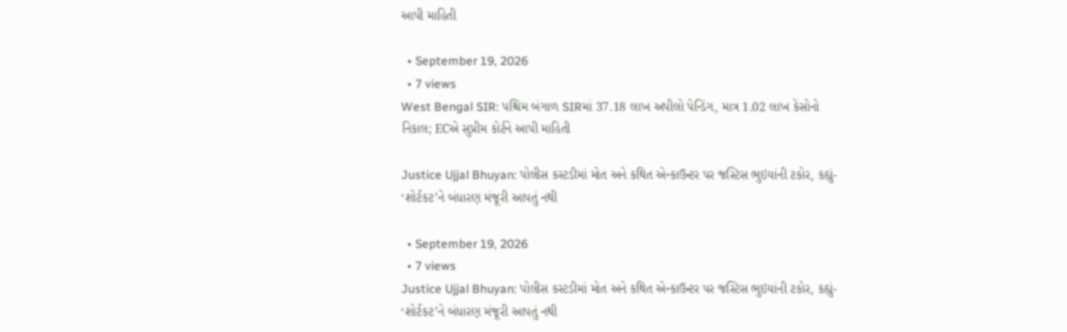આપી માહિતી

  • September 19, 2026
  • 7 views
West Bengal SIR: પશ્ચિમ બંગાળ SIRમાં 37.18 લાખ અપીલો પેન્ડિંગ, માત્ર 1.02 લાખ કેસોનો નિકાલ; ECએ સુપ્રીમ કોર્ટને આપી માહિતી

Justice Ujjal Bhuyan: પોલીસ કસ્ટડીમાં મોત અને કથિત એન્કાઉન્ટર પર જસ્ટિસ ભુઇયાંની ટકોર, કહ્યું- ‘શોર્ટકટ’ને બંધારણ મંજૂરી આપતું નથી

  • September 19, 2026
  • 7 views
Justice Ujjal Bhuyan: પોલીસ કસ્ટડીમાં મોત અને કથિત એન્કાઉન્ટર પર જસ્ટિસ ભુઇયાંની ટકોર, કહ્યું- ‘શોર્ટકટ’ને બંધારણ મંજૂરી આપતું નથી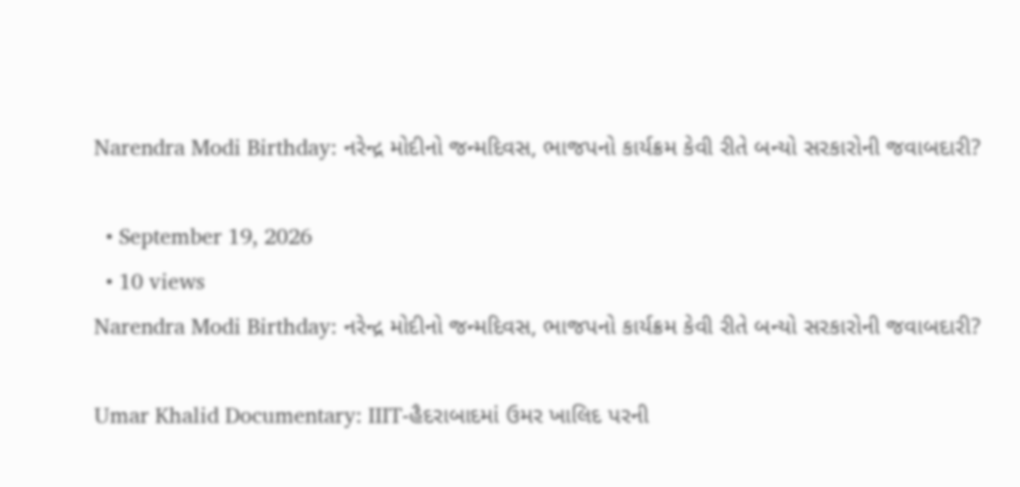Narendra Modi Birthday: નરેન્દ્ર મોદીનો જન્મદિવસ, ભાજપનો કાર્યક્રમ કેવી રીતે બન્યો સરકારોની જવાબદારી?

  • September 19, 2026
  • 10 views
Narendra Modi Birthday: નરેન્દ્ર મોદીનો જન્મદિવસ, ભાજપનો કાર્યક્રમ કેવી રીતે બન્યો સરકારોની જવાબદારી?

Umar Khalid Documentary: IIIT-હૈદરાબાદમાં ઉમર ખાલિદ પરની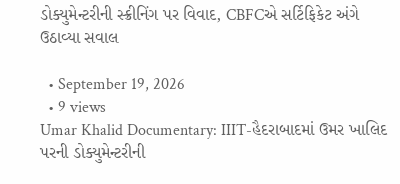ડોક્યુમેન્ટરીની સ્ક્રીનિંગ પર વિવાદ, CBFCએ સર્ટિફિકેટ અંગે ઉઠાવ્યા સવાલ

  • September 19, 2026
  • 9 views
Umar Khalid Documentary: IIIT-હૈદરાબાદમાં ઉમર ખાલિદ પરની ડોક્યુમેન્ટરીની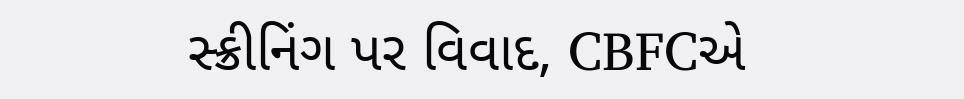સ્ક્રીનિંગ પર વિવાદ, CBFCએ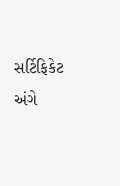સર્ટિફિકેટ અંગે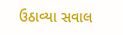ઉઠાવ્યા સવાલ